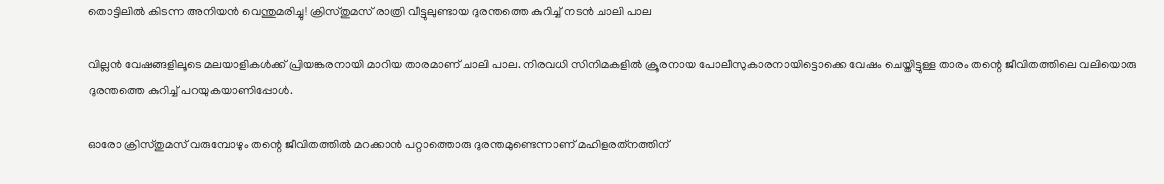തൊട്ടിലില്‍ കിടന്ന അനിയന്‍ വെന്തുമരിച്ചു! ക്രിസ്തുമസ് രാത്രി വീട്ടുലുണ്ടായ ദുരന്തത്തെ കുറിച്ച് നടന്‍ ചാലി പാല

വില്ലന്‍ വേഷങ്ങളിലൂടെ മലയാളികള്‍ക്ക് പ്രിയങ്കരനായി മാറിയ താരമാണ് ചാലി പാല. നിരവധി സിനിമകളില്‍ ക്രൂരനായ പോലീസുകാരനായിട്ടൊക്കെ വേഷം ചെയ്തിട്ടുള്ള താരം തന്റെ ജീവിതത്തിലെ വലിയൊരു ദുരന്തത്തെ കുറിച്ച് പറയുകയാണിപ്പോള്‍.

ഓരോ ക്രിസ്തുമസ് വരുമ്പോഴും തന്റെ ജീവിതത്തില്‍ മറക്കാന്‍ പറ്റാത്തൊരു ദുരന്തമുണ്ടെന്നാണ് മഹിളരത്‌നത്തിന്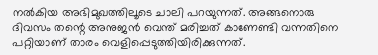നല്‍കിയ അഭിമുഖത്തിലൂടെ ചാലി പറയുന്നത്. അങ്ങനൊരു ദിവസം തന്റെ അനുജന്‍ വെന്ത് മരിച്ചത് കാണേണ്ടി വന്നതിനെ പറ്റിയാണ് താരം വെളിപ്പെടുത്തിയിരിക്കുന്നത്.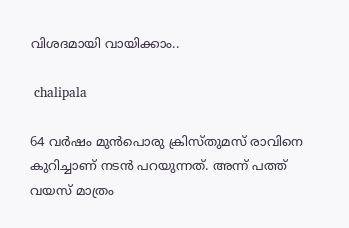വിശദമായി വായിക്കാം..

 chalipala

64 വര്‍ഷം മുന്‍പൊരു ക്രിസ്തുമസ് രാവിനെ കുറിച്ചാണ് നടന്‍ പറയുന്നത്. അന്ന് പത്ത് വയസ് മാത്രം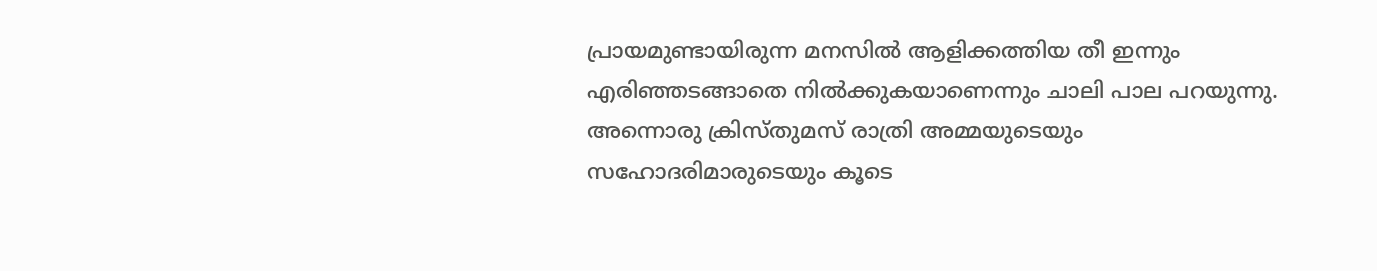പ്രായമുണ്ടായിരുന്ന മനസില്‍ ആളിക്കത്തിയ തീ ഇന്നും എരിഞ്ഞടങ്ങാതെ നില്‍ക്കുകയാണെന്നും ചാലി പാല പറയുന്നു. അന്നൊരു ക്രിസ്തുമസ് രാത്രി അമ്മയുടെയും സഹോദരിമാരുടെയും കൂടെ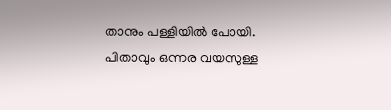താനും പള്ളിയില്‍ പോയി. പിതാവും ഒന്നര വയസുള്ള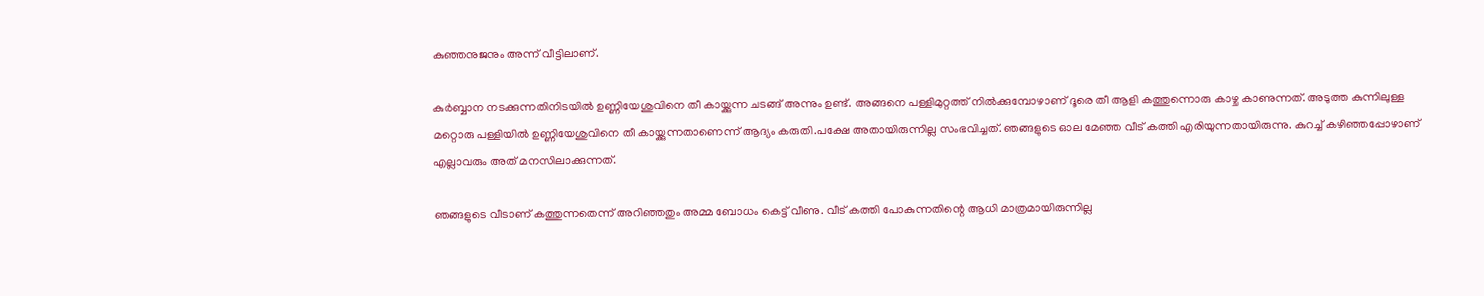കുഞ്ഞനുജനും അന്ന് വീട്ടിലാണ്.

കുര്‍ബ്ബാന നടക്കുന്നതിനിടയില്‍ ഉണ്ണിയേശുവിനെ തീ കായ്ക്കുന്ന ചടങ്ങ് അന്നും ഉണ്ട്. അങ്ങനെ പള്ളിമുറ്റത്ത് നില്‍ക്കുമ്പോഴാണ് ദൂരെ തീ ആളി കത്തുന്നൊരു കാഴ്ച കാണുന്നത്. അടുത്ത കുന്നിലുള്ള മറ്റൊരു പള്ളിയില്‍ ഉണ്ണിയേശുവിനെ തീ കായ്ക്കുന്നതാണെന്ന് ആദ്യം കരുതി.പക്ഷേ അതായിരുന്നില്ല സംഭവിച്ചത്. ഞങ്ങളുടെ ഓല മേഞ്ഞ വീട് കത്തി എരിയുന്നതായിരുന്നു. കുറച്ച് കഴിഞ്ഞപ്പോഴാണ് എല്ലാവരും അത് മനസിലാക്കുന്നത്.

ഞങ്ങളുടെ വീടാണ് കത്തുന്നതെന്ന് അറിഞ്ഞതും അമ്മ ബോധം കെട്ട് വീണു. വീട് കത്തി പോകുന്നതിന്റെ ആധി മാത്രമായിരുന്നില്ല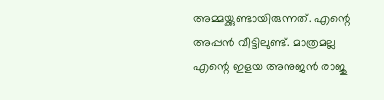അമ്മയ്ക്കുണ്ടായിരുന്നത്. എന്റെ അപ്പന്‍ വീട്ടിലുണ്ട്. മാത്രമല്ല എന്റെ ഇളയ അനുജന്‍ രാജു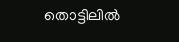തൊട്ടിലില്‍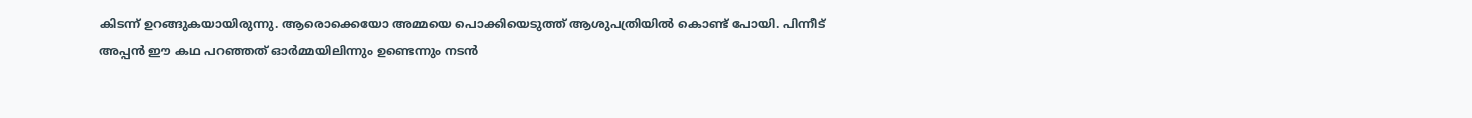കിടന്ന് ഉറങ്ങുകയായിരുന്നു. ആരൊക്കെയോ അമ്മയെ പൊക്കിയെടുത്ത് ആശുപത്രിയില്‍ കൊണ്ട് പോയി. പിന്നീട് അപ്പന്‍ ഈ കഥ പറഞ്ഞത് ഓര്‍മ്മയിലിന്നും ഉണ്ടെന്നും നടന്‍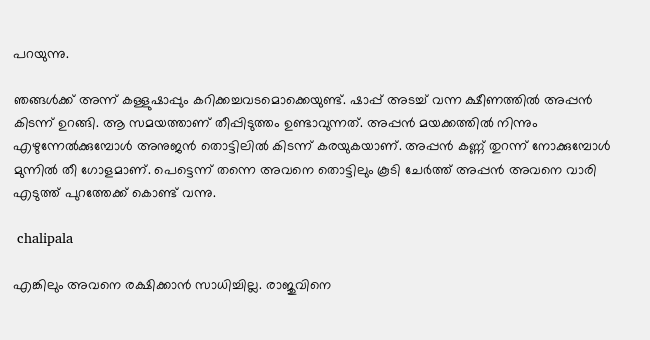പറയുന്നു.

ഞങ്ങള്‍ക്ക് അന്ന് കള്ളുഷാപ്പും കറിക്കച്ചവടമൊക്കെയുണ്ട്. ഷാപ്പ് അടച്ച് വന്ന ക്ഷീണത്തില്‍ അപ്പന്‍ കിടന്ന് ഉറങ്ങി. ആ സമയത്താണ് തീപ്പിടുത്തം ഉണ്ടാവുന്നത്. അപ്പന്‍ മയക്കത്തില്‍ നിന്നും എഴുന്നേല്‍ക്കുമ്പോള്‍ അനുജന്‍ തൊട്ടിലില്‍ കിടന്ന് കരയുകയാണ്. അപ്പന്‍ കണ്ണ് തുറന്ന് നോക്കുമ്പോള്‍ മുന്നില്‍ തീ ഗോളമാണ്. പെട്ടെന്ന് തന്നെ അവനെ തൊട്ടിലും കൂടി ചേര്‍ത്ത് അപ്പന്‍ അവനെ വാരി എടുത്ത് പുറത്തേക്ക് കൊണ്ട് വന്നു.

 chalipala

എങ്കിലും അവനെ രക്ഷിക്കാന്‍ സാധിച്ചില്ല. രാജുവിനെ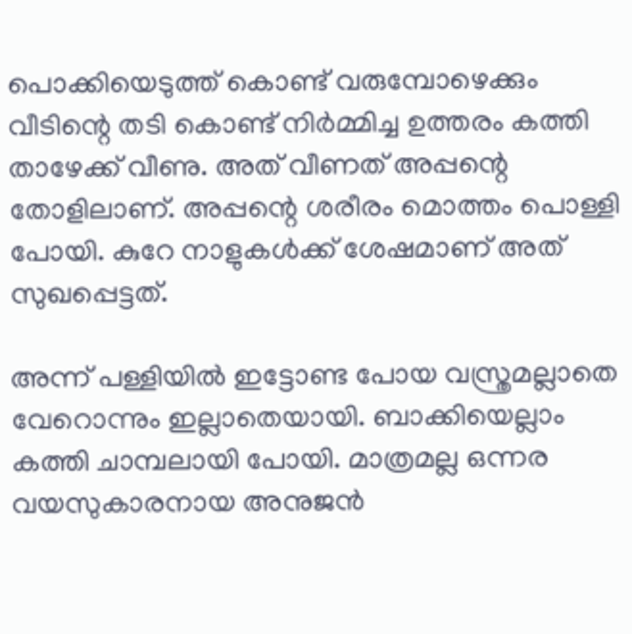പൊക്കിയെടുത്ത് കൊണ്ട് വരുമ്പോഴെക്കും വീടിന്റെ തടി കൊണ്ട് നിര്‍മ്മിച്ച ഉത്തരം കത്തി താഴേക്ക് വീണു. അത് വീണത് അപ്പന്റെ തോളിലാണ്. അപ്പന്റെ ശരീരം മൊത്തം പൊള്ളി പോയി. കുറേ നാളുകള്‍ക്ക് ശേഷമാണ് അത് സുഖപ്പെട്ടത്.

അന്ന് പള്ളിയില്‍ ഇട്ടോണ്ട പോയ വസ്ത്രമല്ലാതെ വേറൊന്നും ഇല്ലാതെയായി. ബാക്കിയെല്ലാം കത്തി ചാമ്പലായി പോയി. മാത്രമല്ല ഒന്നര വയസുകാരനായ അനുജന്‍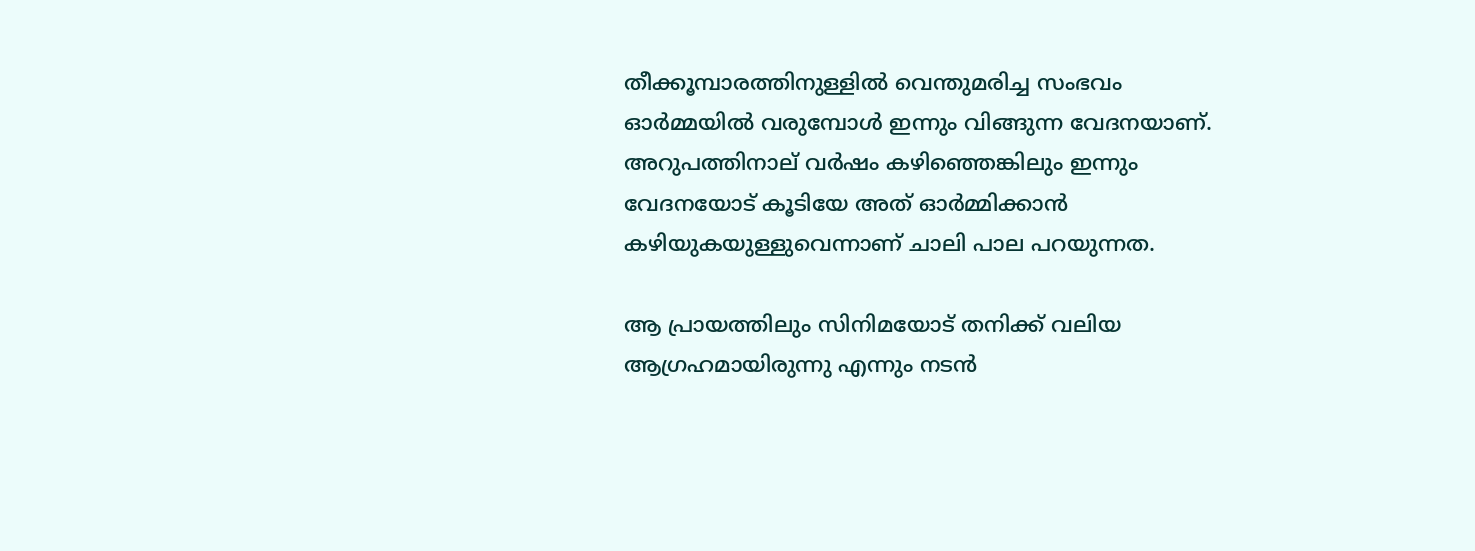തീക്കൂമ്പാരത്തിനുള്ളില്‍ വെന്തുമരിച്ച സംഭവം ഓര്‍മ്മയില്‍ വരുമ്പോള്‍ ഇന്നും വിങ്ങുന്ന വേദനയാണ്. അറുപത്തിനാല് വര്‍ഷം കഴിഞ്ഞെങ്കിലും ഇന്നും വേദനയോട് കൂടിയേ അത് ഓര്‍മ്മിക്കാന്‍ കഴിയുകയുള്ളുവെന്നാണ് ചാലി പാല പറയുന്നത.

ആ പ്രായത്തിലും സിനിമയോട് തനിക്ക് വലിയ ആഗ്രഹമായിരുന്നു എന്നും നടന്‍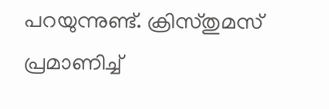പറയുന്നുണ്ട്. ക്രിസ്തുമസ് പ്രമാണിച്ച്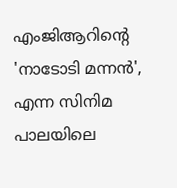എംജിആറിന്റെ 'നാടോടി മന്നന്‍', എന്ന സിനിമ പാലയിലെ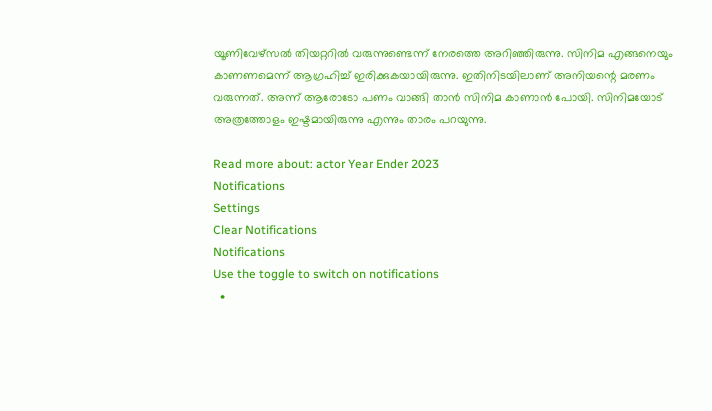യൂണിവേഴ്‌സല്‍ തിയറ്ററില്‍ വരുന്നുണ്ടെന്ന് നേരത്തെ അറിഞ്ഞിരുന്നു. സിനിമ എങ്ങനെയും കാണണമെന്ന് ആഗ്രഹിച്ച് ഇരിക്കുകയായിരുന്നു. ഇതിനിടയിലാണ് അനിയന്റെ മരണം വരുന്നത്. അന്ന് ആരോടോ പണം വാങ്ങി താന്‍ സിനിമ കാണാന്‍ പോയി. സിനിമയോട് അത്രത്തോളം ഇഷ്ടമായിരുന്നു എന്നും താരം പറയുന്നു.

Read more about: actor Year Ender 2023
Notifications
Settings
Clear Notifications
Notifications
Use the toggle to switch on notifications
  •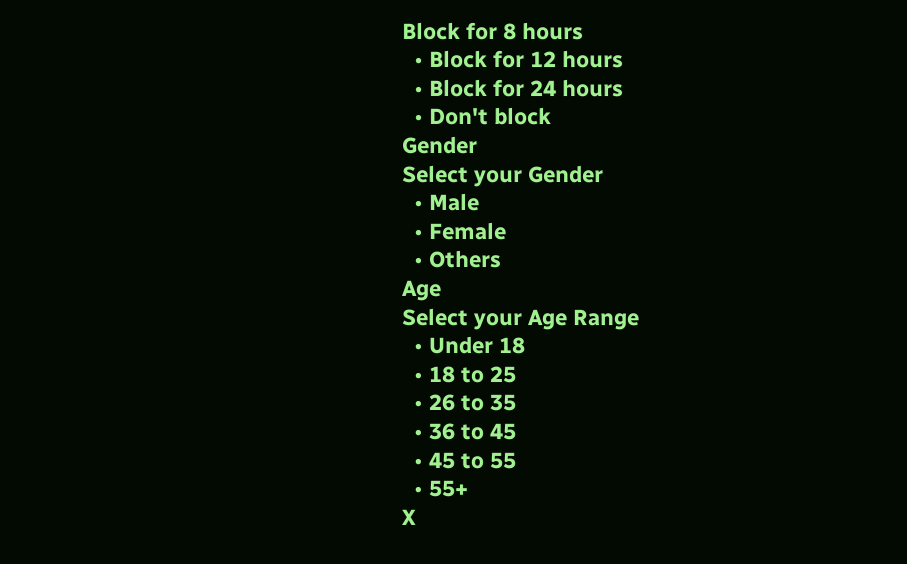Block for 8 hours
  • Block for 12 hours
  • Block for 24 hours
  • Don't block
Gender
Select your Gender
  • Male
  • Female
  • Others
Age
Select your Age Range
  • Under 18
  • 18 to 25
  • 26 to 35
  • 36 to 45
  • 45 to 55
  • 55+
X